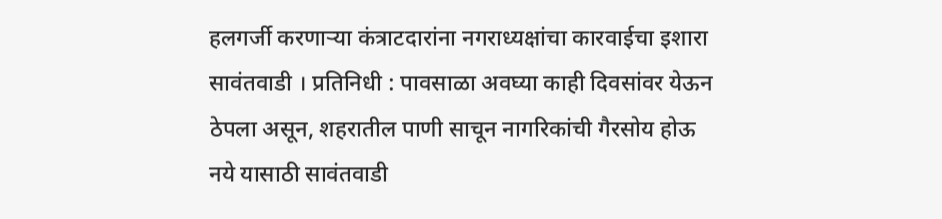हलगर्जी करणाऱ्या कंत्राटदारांना नगराध्यक्षांचा कारवाईचा इशारा
सावंतवाडी । प्रतिनिधी : पावसाळा अवघ्या काही दिवसांवर येऊन ठेपला असून, शहरातील पाणी साचून नागरिकांची गैरसोय होऊ नये यासाठी सावंतवाडी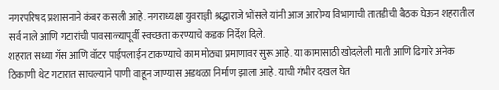नगरपरिषद प्रशासनाने कंबर कसली आहे. नगराध्यक्षा युवराज्ञी श्रद्धाराजे भोंसले यांनी आज आरोग्य विभागाची तातडीची बैठक घेऊन शहरातील सर्व नाले आणि गटारांची पावसाळ्यापूर्वी स्वच्छता करण्याचे कडक निर्देश दिले.
शहरात सध्या गॅस आणि वॉटर पाईपलाईन टाकण्याचे काम मोठ्या प्रमाणावर सुरू आहे. या कामासाठी खोदलेली माती आणि ढिगारे अनेक ठिकाणी थेट गटारात साचल्याने पाणी वाहून जाण्यास अडथळा निर्माण झाला आहे. याची गंभीर दखल घेत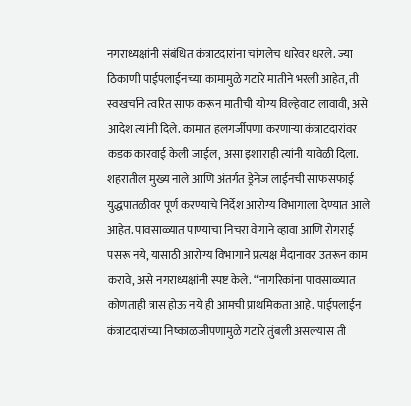नगराध्यक्षांनी संबंधित कंत्राटदारांना चांगलेच धारेवर धरले. ज्या ठिकाणी पाईपलाईनच्या कामामुळे गटारे मातीने भरली आहेत, ती स्वखर्चाने त्वरित साफ करून मातीची योग्य विल्हेवाट लावावी, असे आदेश त्यांनी दिले. कामात हलगर्जीपणा करणाऱ्या कंत्राटदारांवर कडक कारवाई केली जाईल, असा इशाराही त्यांनी यावेळी दिला.
शहरातील मुख्य नाले आणि अंतर्गत ड्रेनेज लाईनची साफसफाई युद्धपातळीवर पूर्ण करण्याचे निर्देश आरोग्य विभागाला देण्यात आले आहेत. पावसाळ्यात पाण्याचा निचरा वेगाने व्हावा आणि रोगराई पसरू नये, यासाठी आरोग्य विभागाने प्रत्यक्ष मैदानावर उतरून काम करावे, असे नगराध्यक्षांनी स्पष्ट केले. “नागरिकांना पावसाळ्यात कोणताही त्रास होऊ नये ही आमची प्राथमिकता आहे. पाईपलाईन कंत्राटदारांच्या निष्काळजीपणामुळे गटारे तुंबली असल्यास ती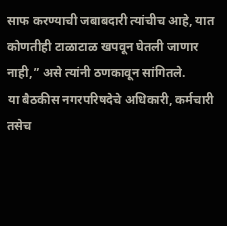साफ करण्याची जबाबदारी त्यांचीच आहे, यात कोणतीही टाळाटाळ खपवून घेतली जाणार नाही,” असे त्यांनी ठणकावून सांगितले.
या बैठकीस नगरपरिषदेचे अधिकारी, कर्मचारी तसेच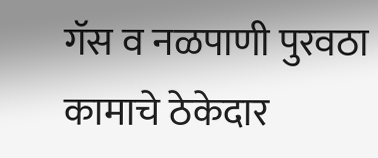गॅस व नळपाणी पुरवठा कामाचे ठेकेदार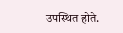उपस्थित होते.